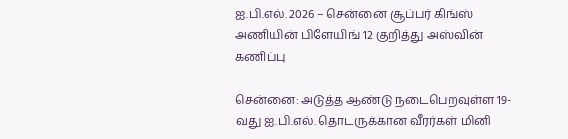ஐ.பி.எல். 2026 – சென்னை சூப்பர் கிங்ஸ் அணியின் பிளேயிங் 12 குறித்து அஸ்வின் கணிப்பு

சென்னை: அடுத்த ஆண்டு நடைபெறவுள்ள 19-வது ஐ.பி.எல். தொடருக்கான வீரர்கள் மினி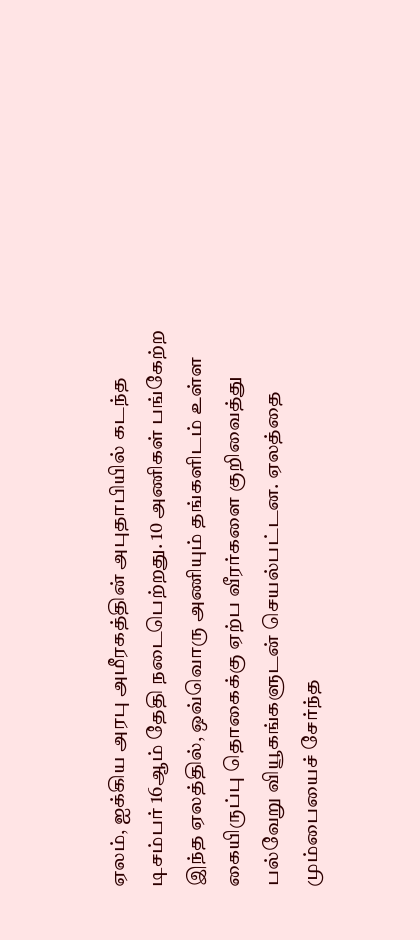ஏலம், ஐக்கிய அரபு அமீரகத்தின் அபுதாபியில் கடந்த டிசம்பர் 16ஆம் தேதி நடைபெற்றது. 10 அணிகள் பங்கேற்ற இந்த ஏலத்தில், ஒவ்வொரு அணியும் தங்களிடம் உள்ள கையிருப்பு தொகைக்கு ஏற்ப வீரர்களை குறிவைத்து பல்வேறு வியூகங்களுடன் செயல்பட்டன. ஏலத்தை மும்பையைச் சேர்ந்த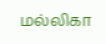மல்லிகா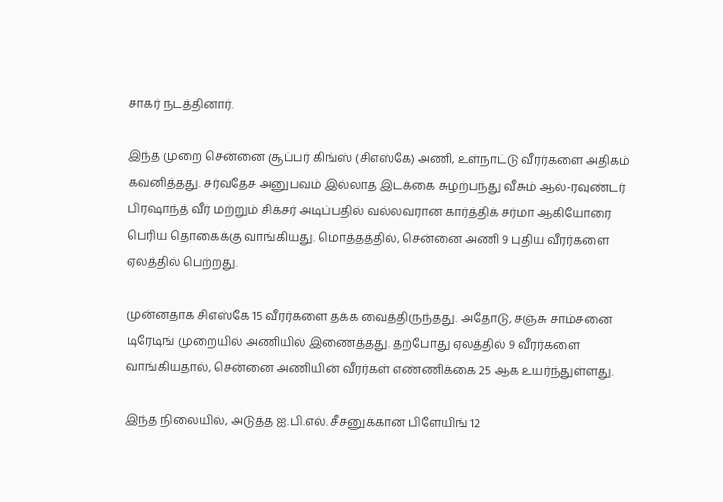சாகர் நடத்தினார்.

இந்த முறை சென்னை சூப்பர் கிங்ஸ் (சிஎஸ்கே) அணி, உள்நாட்டு வீரர்களை அதிகம் கவனித்தது. சர்வதேச அனுபவம் இல்லாத இடக்கை சுழற்பந்து வீசும் ஆல்-ரவுண்டர் பிரஷாந்த் வீர் மற்றும் சிக்சர் அடிப்பதில் வல்லவரான கார்த்திக் சர்மா ஆகியோரை பெரிய தொகைக்கு வாங்கியது. மொத்தத்தில், சென்னை அணி 9 புதிய வீரர்களை ஏலத்தில் பெற்றது.

முன்னதாக சிஎஸ்கே 15 வீரர்களை தக்க வைத்திருந்தது. அதோடு, சஞ்சு சாம்சனை டிரேடிங் முறையில் அணியில் இணைத்தது. தற்போது ஏலத்தில் 9 வீரர்களை வாங்கியதால், சென்னை அணியின் வீரர்கள் எண்ணிக்கை 25 ஆக உயர்ந்துள்ளது.

இந்த நிலையில், அடுத்த ஐ.பி.எல். சீசனுக்கான பிளேயிங் 12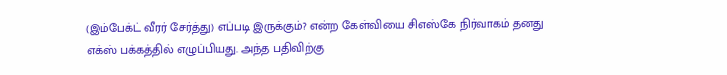(இம்பேக்ட் வீரர் சேர்த்து) எப்படி இருக்கும்? என்ற கேள்வியை சிஎஸ்கே நிர்வாகம் தனது எக்ஸ் பக்கத்தில் எழுப்பியது. அந்த பதிவிற்கு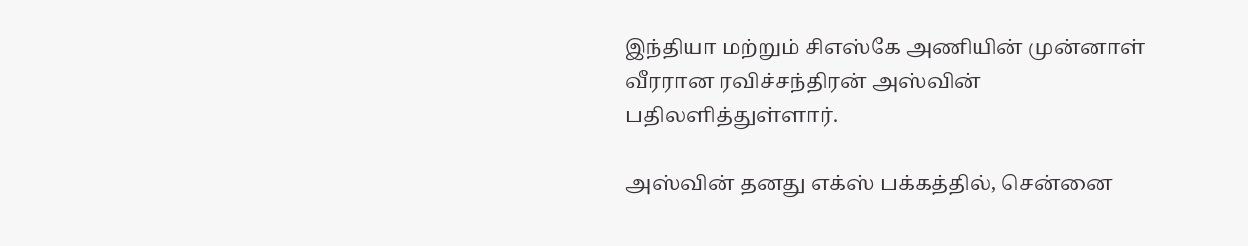இந்தியா மற்றும் சிஎஸ்கே அணியின் முன்னாள் வீரரான ரவிச்சந்திரன் அஸ்வின் பதிலளித்துள்ளார்.

அஸ்வின் தனது எக்ஸ் பக்கத்தில், சென்னை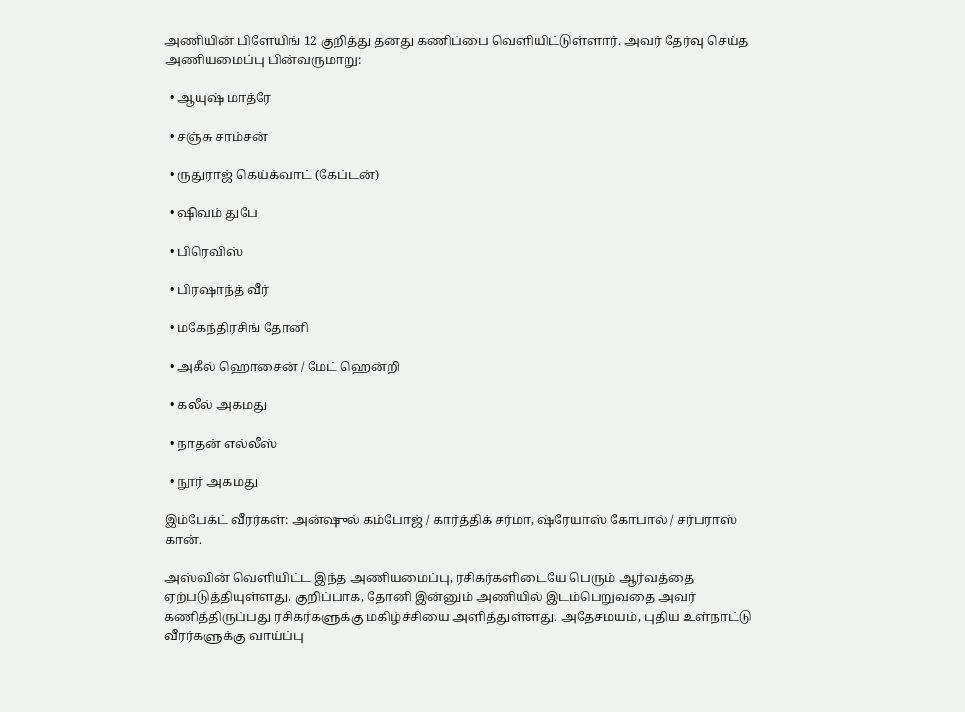அணியின் பிளேயிங் 12 குறித்து தனது கணிப்பை வெளியிட்டுள்ளார். அவர் தேர்வு செய்த அணியமைப்பு பின்வருமாறு:

  • ஆயுஷ் மாத்ரே

  • சஞ்சு சாம்சன்

  • ருதுராஜ் கெய்க்வாட் (கேப்டன்)

  • ஷிவம் துபே

  • பிரெவிஸ்

  • பிரஷாந்த் வீர்

  • மகேந்திரசிங் தோனி

  • அகீல் ஹொசைன் / மேட் ஹென்றி

  • கலீல் அகமது

  • நாதன் எல்லீஸ்

  • நூர் அகமது

இம்பேக்ட் வீரர்கள்: அன்ஷுல் கம்போஜ் / கார்த்திக் சர்மா, ஷ்ரேயாஸ் கோபால் / சர்பராஸ் கான்.

அஸ்வின் வெளியிட்ட இந்த அணியமைப்பு, ரசிகர்களிடையே பெரும் ஆர்வத்தை ஏற்படுத்தியுள்ளது. குறிப்பாக, தோனி இன்னும் அணியில் இடம்பெறுவதை அவர் கணித்திருப்பது ரசிகர்களுக்கு மகிழ்ச்சியை அளித்துள்ளது. அதேசமயம், புதிய உள்நாட்டு வீரர்களுக்கு வாய்ப்பு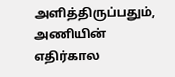அளித்திருப்பதும், அணியின் எதிர்கால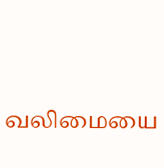வலிமையை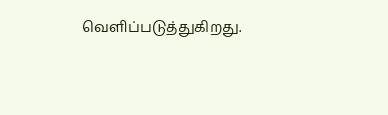வெளிப்படுத்துகிறது.